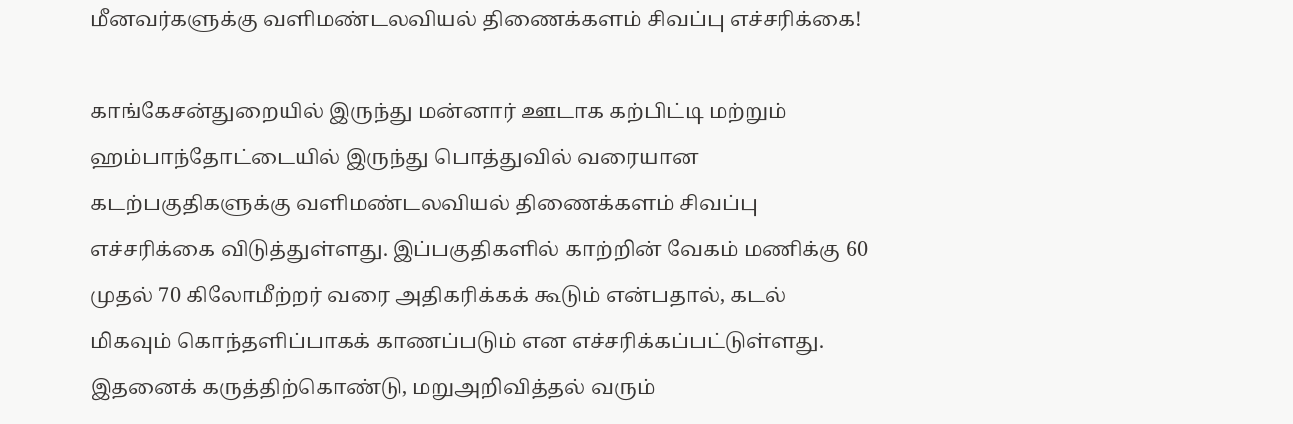மீனவர்களுக்கு வளிமண்டலவியல் திணைக்களம் சிவப்பு எச்சரிக்கை!

காங்கேசன்துறையில் இருந்து மன்னார் ஊடாக கற்பிட்டி மற்றும் ஹம்பாந்தோட்டையில் இருந்து பொத்துவில் வரையான கடற்பகுதிகளுக்கு வளிமண்டலவியல் திணைக்களம் சிவப்பு எச்சரிக்கை விடுத்துள்ளது. இப்பகுதிகளில் காற்றின் வேகம் மணிக்கு 60 முதல் 70 கிலோமீற்றர் வரை அதிகரிக்கக் கூடும் என்பதால், கடல் மிகவும் கொந்தளிப்பாகக் காணப்படும் என எச்சரிக்கப்பட்டுள்ளது.
இதனைக் கருத்திற்கொண்டு, மறுஅறிவித்தல் வரும்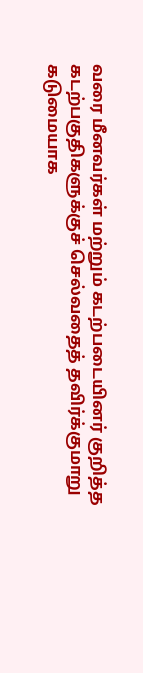வரை மீனவர்கள் மற்றும் கடற்படையினர் குறித்த கடற்பகுதிகளுக்குச் செல்வதைத் தவிர்க்குமாறு கடுமையாக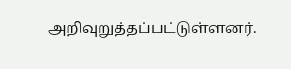அறிவுறுத்தப்பட்டுள்ளனர்.